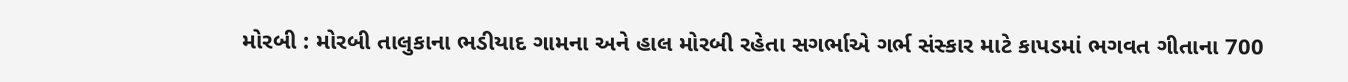મોરબી : મોરબી તાલુકાના ભડીયાદ ગામના અને હાલ મોરબી રહેતા સગર્ભાએ ગર્ભ સંસ્કાર માટે કાપડમાં ભગવત ગીતાના 700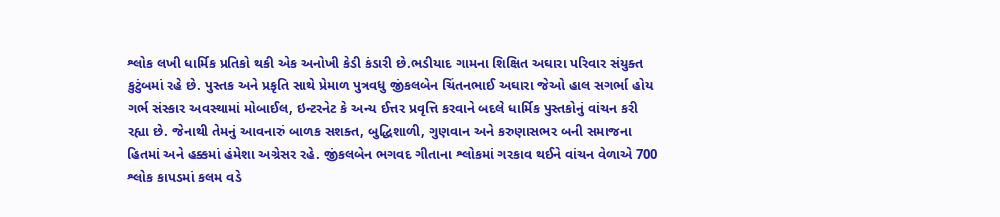શ્લોક લખી ધાર્મિક પ્રતિકો થકી એક અનોખી કેડી કંડારી છે.ભડીયાદ ગામના શિક્ષિત અઘારા પરિવાર સંયુક્ત કુટુંબમાં રહે છે. પુસ્તક અને પ્રકૃતિ સાથે પ્રેમાળ પુત્રવધુ જીંકલબેન ચિંતનભાઈ અઘારા જેઓ હાલ સગર્ભા હોય ગર્ભ સંસ્કાર અવસ્થામાં મોબાઈલ, ઇન્ટરનેટ કે અન્ય ઈત્તર પ્રવૃત્તિ કરવાને બદલે ધાર્મિક પુસ્તકોનું વાંચન કરી રહ્યા છે. જેનાથી તેમનું આવનારું બાળક સશક્ત, બુદ્ધિશાળી, ગુણવાન અને કરુણાસભર બની સમાજના હિતમાં અને હક્કમાં હંમેશા અગ્રેસર રહે. જીંકલબેન ભગવદ ગીતાના શ્લોકમાં ગરકાવ થઈને વાંચન વેળાએ 700 શ્લોક કાપડમાં કલમ વડે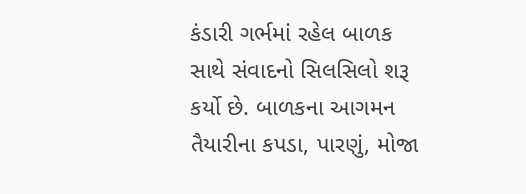કંડારી ગર્ભમાં રહેલ બાળક સાથે સંવાદનો સિલસિલો શરૂ કર્યો છે. બાળકના આગમન તૈયારીના કપડા, પારણું, મોજા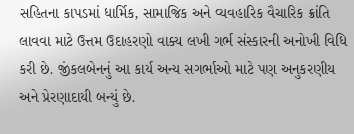સહિતના કાપડમાં ધાર્મિક, સામાજિક અને વ્યવહારિક વૈચારિક ક્રાંતિ લાવવા માટે ઉત્તમ ઉદાહરણો વાક્ય લખી ગર્ભ સંસ્કારની અનોખી વિધિ કરી છે. જીંકલબેનનું આ કાર્ય અન્ય સગર્ભાઓ માટે પણ અનુકરણીય અને પ્રેરણાદાયી બન્યું છે.